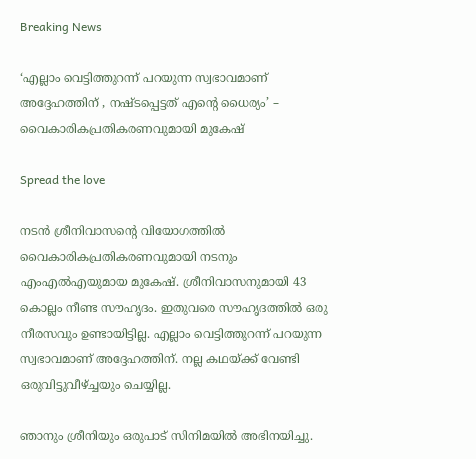Breaking News

‘എല്ലാം വെട്ടിത്തുറന്ന് പറയുന്ന സ്വഭാവമാണ് അദ്ദേഹത്തിന് , നഷ്ടപ്പെട്ടത് എന്റെ ധൈര്യം’ – വൈകാരികപ്രതികരണവുമായി മുകേഷ്

Spread the love

നടൻ ശ്രീനിവാസന്റെ വിയോഗത്തിൽ വൈകാരികപ്രതികരണവുമായി നടനും എംഎൽഎയുമായ മുകേഷ്. ശ്രീനിവാസനുമായി 43 കൊല്ലം നീണ്ട സൗഹൃദം. ഇതുവരെ സൗഹൃദത്തിൽ ഒരു നീരസവും ഉണ്ടായിട്ടില്ല. എല്ലാം വെട്ടിത്തുറന്ന് പറയുന്ന സ്വഭാവമാണ് അദ്ദേഹത്തിന്. നല്ല കഥയ്ക്ക് വേണ്ടി ഒരുവിട്ടുവീഴ്ച്ചയും ചെയ്യില്ല.

ഞാനും ശ്രീനിയും ഒരുപാട് സിനിമയിൽ അഭിനയിച്ചു.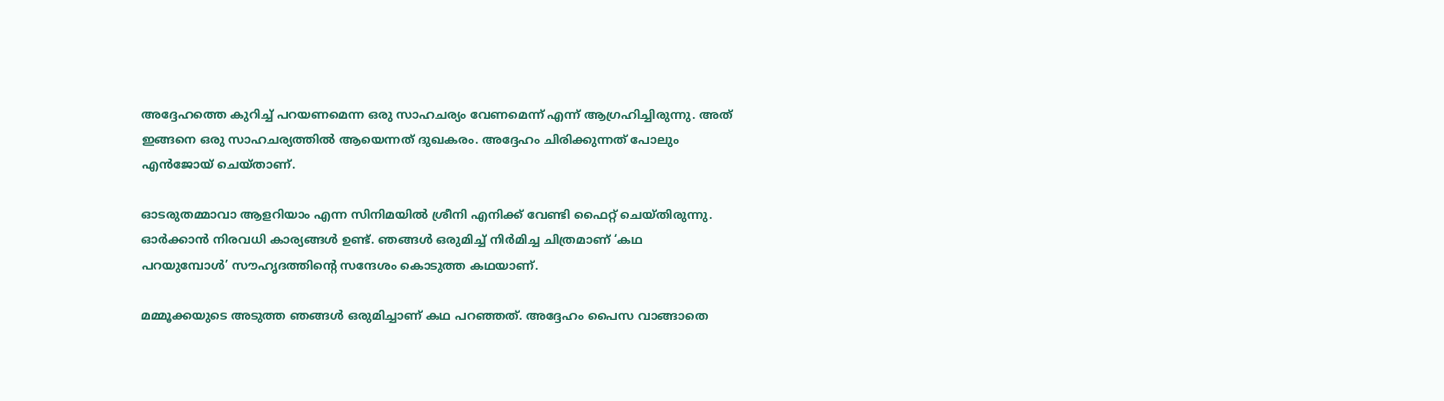അദ്ദേഹത്തെ കുറിച്ച് പറയണമെന്ന ഒരു സാഹചര്യം വേണമെന്ന് എന്ന് ആഗ്രഹിച്ചിരുന്നു. അത് ഇങ്ങനെ ഒരു സാഹചര്യത്തിൽ ആയെന്നത് ദുഖകരം. അദ്ദേഹം ചിരിക്കുന്നത് പോലും എൻജോയ് ചെയ്താണ്.

ഓടരുതമ്മാവാ ആളറിയാം എന്ന സിനിമയിൽ ശ്രീനി എനിക്ക് വേണ്ടി ഫൈറ്റ് ചെയ്‌തിരുന്നു. ഓർക്കാൻ നിരവധി കാര്യങ്ങൾ ഉണ്ട്. ഞങ്ങൾ ഒരുമിച്ച് നിർമിച്ച ചിത്രമാണ് ‘കഥ പറയുമ്പോൾ’ സൗഹൃദത്തിന്റെ സന്ദേശം കൊടുത്ത കഥയാണ്.

മമ്മൂക്കയുടെ അടുത്ത ഞങ്ങൾ ഒരുമിച്ചാണ് കഥ പറഞ്ഞത്. അദ്ദേഹം പൈസ വാങ്ങാതെ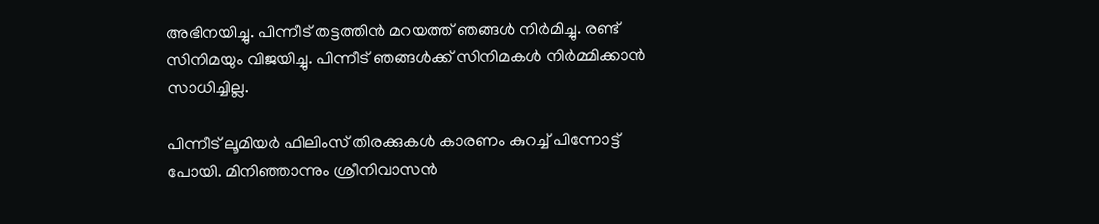അഭിനയിച്ചു. പിന്നീട് തട്ടത്തിൻ മറയത്ത് ഞങ്ങൾ നിർമിച്ചു. രണ്ട് സിനിമയും വിജയിച്ചു. പിന്നീട് ഞങ്ങൾക്ക് സിനിമകൾ നിർമ്മിക്കാൻ സാധിച്ചില്ല.

പിന്നീട് ലൂമിയർ ഫിലിംസ് തിരക്കുകൾ കാരണം കുറച്ച് പിന്നോട്ട് പോയി. മിനിഞ്ഞാന്നും ശ്രീനിവാസൻ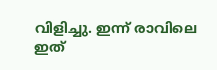വിളിച്ചു. ഇന്ന് രാവിലെ ഇത്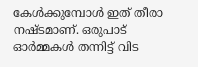കേൾക്കുമ്പോൾ ഇത് തീരാ നഷ്ടമാണ്. ഒരുപാട് ഓർമ്മകൾ തന്നിട്ട് വിട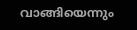വാങ്ങിയെന്നും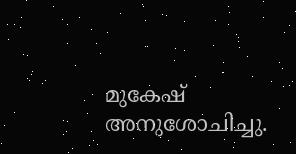മുകേഷ് അനുശോചിച്ചു.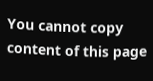You cannot copy content of this page